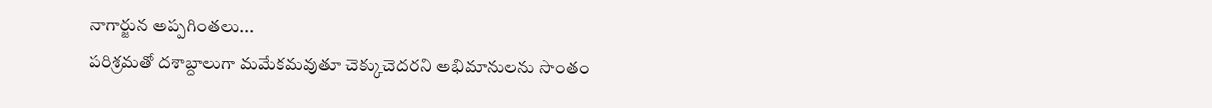నాగార్జున అప్పగింతలు...
పరిశ్రమతో దశాబ్దాలుగా మమేకమవుతూ చెక్కుచెదరని అభిమానులను సొంతం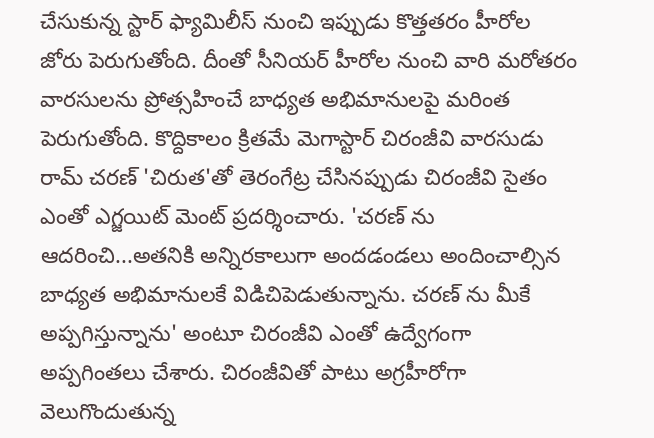చేసుకున్న స్టార్ ఫ్యామిలీస్ నుంచి ఇప్పుడు కొత్తతరం హీరోల జోరు పెరుగుతోంది. దీంతో సీనియర్ హీరోల నుంచి వారి మరోతరం వారసులను ప్రోత్సహించే బాధ్యత అభిమానులపై మరింత పెరుగుతోంది. కొద్దికాలం క్రితమే మెగాస్టార్ చిరంజీవి వారసుడు రామ్ చరణ్ 'చిరుత'తో తెరంగేట్ర చేసినప్పుడు చిరంజీవి సైతం ఎంతో ఎగ్జయిట్ మెంట్ ప్రదర్శించారు. 'చరణ్ ను ఆదరించి...అతనికి అన్నిరకాలుగా అందడండలు అందించాల్సిన బాధ్యత అభిమానులకే విడిచిపెడుతున్నాను. చరణ్ ను మీకే అప్పగిస్తున్నాను' అంటూ చిరంజీవి ఎంతో ఉద్వేగంగా అప్పగింతలు చేశారు. చిరంజీవితో పాటు అగ్రహీరోగా వెలుగొందుతున్న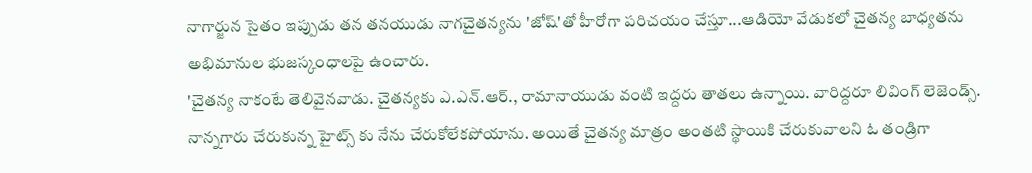నాగార్జున సైతం ఇప్పుడు తన తనయుడు నాగచైతన్యను 'జోష్'తో హీరోగా పరిచయం చేస్తూ...ఆడియో వేడుకలో చైతన్య బాధ్యతను అభిమానుల భుజస్కంధాలపై ఉంచారు.
'చైతన్య నాకంటే తెలివైనవాడు. చైతన్యకు ఎ.ఎన్.ఆర్., రామానాయుడు వంటి ఇద్దరు తాతలు ఉన్నాయి. వారిద్దరూ లివింగ్ లెజెండ్స్. నాన్నగారు చేరుకున్న హైట్స్ కు నేను చేరుకోలేకపోయాను. అయితే చైతన్య మాత్రం అంతటి స్థాయికి చేరుకువాలని ఓ తండ్రిగా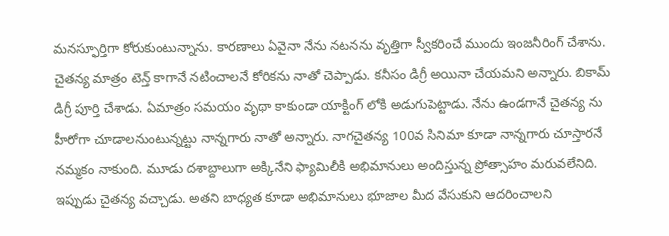మనస్ఫూర్తిగా కోరుకుంటున్నాను. కారణాలు ఏవైనా నేను నటనను వృత్తిగా స్వీకరించే ముందు ఇంజనీరింగ్ చేశాను. చైతన్య మాత్రం టెన్త్ కాగానే నటించాలనే కోరికను నాతో చెప్పాడు. కనీసం డిగ్రీ అయినా చేయమని అన్నారు. బికామ్ డిగ్రీ పూర్తి చేశాడు. ఏమాత్రం సమయం వృథా కాకుండా యాక్టింగ్ లోకి అడుగుపెట్టాడు. నేను ఉండగానే చైతన్య ను హీరోగా చూడాలనుంటున్నట్టు నాన్నగారు నాతో అన్నారు. నాగచైతన్య 100వ సినిమా కూడా నాన్నగారు చూస్తారనే నమ్మకం నాకుంది. మూడు దశాబ్దాలుగా అక్కినేని ఫ్యామిలీకి అభిమానులు అందిస్తున్న ప్రోత్సాహం మరువలేనిది. ఇప్పుడు చైతన్య వచ్చాడు. అతని బాధ్యత కూడా అభిమానులు భూజాల మీద వేసుకుని ఆదరించాలని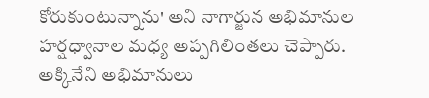కోరుకుంటున్నాను' అని నాగార్జున అభిమానుల హర్షధ్వానాల మధ్య అప్పగిలింతలు చెప్పారు. అక్కినేని అభిమానులు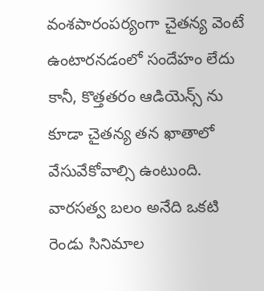వంశపారంపర్యంగా చైతన్య వెంటే ఉంటారనడంలో సందేహం లేదు కానీ, కొత్తతరం ఆడియెన్స్ ను కూడా చైతన్య తన ఖాతాలో వేసువేకోవాల్సి ఉంటుంది. వారసత్వ బలం అనేది ఒకటి రెండు సినిమాల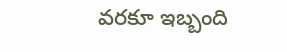వరకూ ఇబ్బంది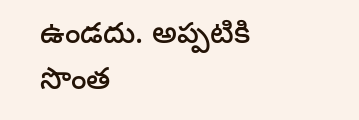ఉండదు. అప్పటికి సొంత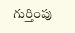గుర్తింపు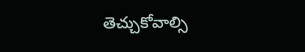తెచ్చుకోవాల్సి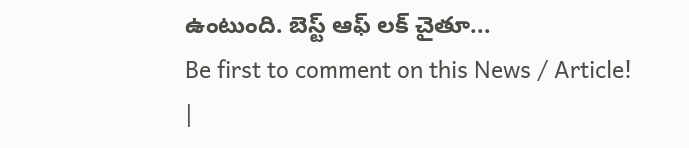ఉంటుంది. బెస్ట్ ఆఫ్ లక్ చైతూ...
Be first to comment on this News / Article!
|